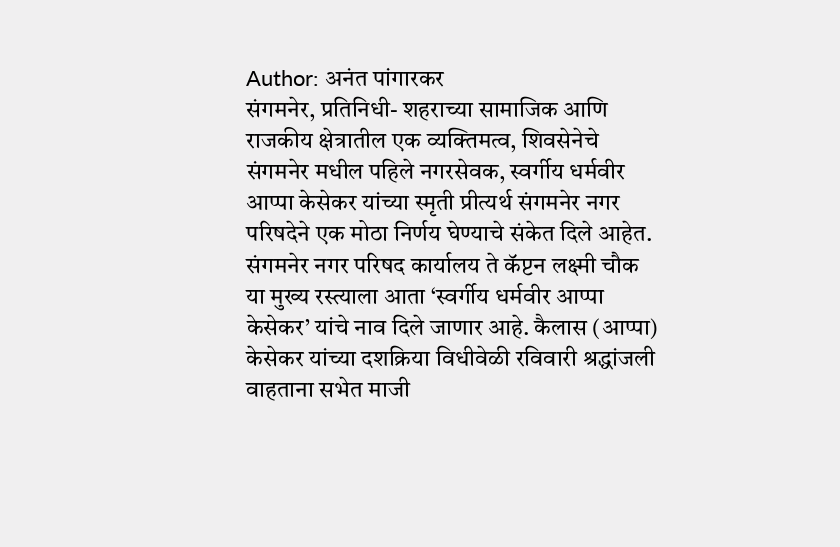Author: अनंत पांगारकर
संगमनेर, प्रतिनिधी- शहराच्या सामाजिक आणि राजकीय क्षेत्रातील एक व्यक्तिमत्व, शिवसेनेचे संगमनेर मधील पहिले नगरसेवक, स्वर्गीय धर्मवीर आप्पा केसेकर यांच्या स्मृती प्रीत्यर्थ संगमनेर नगर परिषदेने एक मोठा निर्णय घेण्याचे संकेत दिले आहेत. संगमनेर नगर परिषद कार्यालय ते कॅप्टन लक्ष्मी चौक या मुख्य रस्त्याला आता ‘स्वर्गीय धर्मवीर आप्पा केसेकर’ यांचे नाव दिले जाणार आहे. कैलास (आप्पा) केसेकर यांच्या दशक्रिया विधीवेळी रविवारी श्रद्धांजली वाहताना सभेत माजी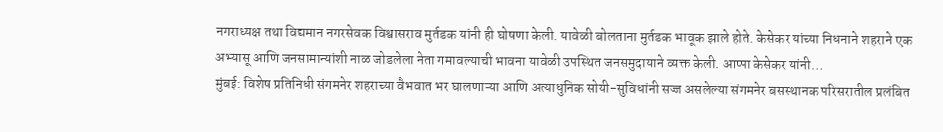नगराध्यक्ष तथा विद्यमान नगरसेवक विश्वासराव मुर्तडक यांनी ही घोषणा केली. यावेळी बोलताना मुर्तडक भावूक झाले होते. केसेकर यांच्या निधनाने शहराने एक अभ्यासू आणि जनसामान्यांशी नाळ जोडलेला नेता गमावल्याची भावना यावेळी उपस्थित जनसमुदायाने व्यक्त केली. आप्पा केसेकर यांनी…
मुंबई: विशेष प्रतिनिधी संगमनेर शहराच्या वैभवात भर घालणाऱ्या आणि अत्याधुनिक सोयी-सुविधांनी सज्ज असलेल्या संगमनेर बसस्थानक परिसरातील प्रलंबित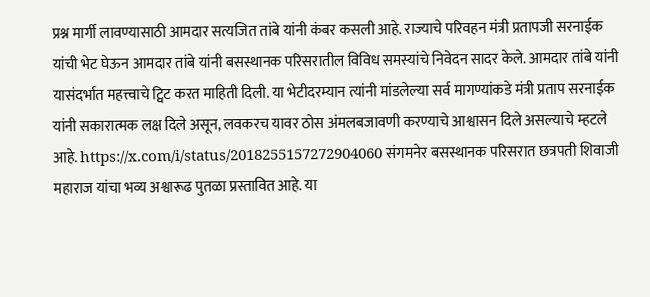प्रश्न मार्गी लावण्यासाठी आमदार सत्यजित तांबे यांनी कंबर कसली आहे. राज्याचे परिवहन मंत्री प्रतापजी सरनाईक यांची भेट घेऊन आमदार तांबे यांनी बसस्थानक परिसरातील विविध समस्यांचे निवेदन सादर केले. आमदार तांबे यांनी यासंदर्भात महत्त्वाचे ट्विट करत माहिती दिली. या भेटीदरम्यान त्यांनी मांडलेल्या सर्व मागण्यांकडे मंत्री प्रताप सरनाईक यांनी सकारात्मक लक्ष दिले असून, लवकरच यावर ठोस अंमलबजावणी करण्याचे आश्वासन दिले असल्याचे म्हटले आहे. https://x.com/i/status/2018255157272904060 संगमनेर बसस्थानक परिसरात छत्रपती शिवाजी महाराज यांचा भव्य अश्वारूढ पुतळा प्रस्तावित आहे. या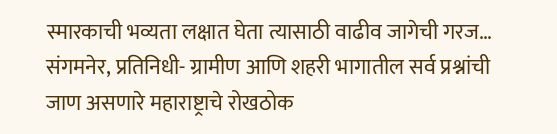स्मारकाची भव्यता लक्षात घेता त्यासाठी वाढीव जागेची गरज…
संगमनेर, प्रतिनिधी- ग्रामीण आणि शहरी भागातील सर्व प्रश्नांची जाण असणारे महाराष्ट्राचे रोखठोक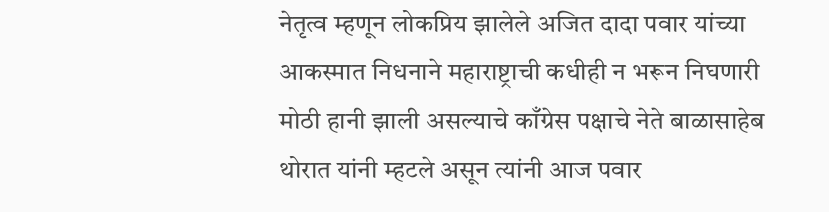नेतृत्व म्हणून लोकप्रिय झालेले अजित दादा पवार यांच्या आकस्मात निधनाने महाराष्ट्राची कधीही न भरून निघणारी मोठी हानी झाली असल्याचे काँग्रेस पक्षाचे नेते बाळासाहेब थोरात यांनी म्हटले असून त्यांनी आज पवार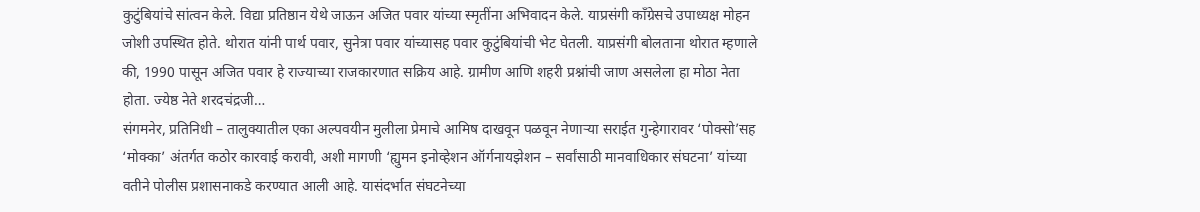कुटुंबियांचे सांत्वन केले. विद्या प्रतिष्ठान येथे जाऊन अजित पवार यांच्या स्मृतींना अभिवादन केले. याप्रसंगी काँग्रेसचे उपाध्यक्ष मोहन जोशी उपस्थित होते. थोरात यांनी पार्थ पवार, सुनेत्रा पवार यांच्यासह पवार कुटुंबियांची भेट घेतली. याप्रसंगी बोलताना थोरात म्हणाले की, 1990 पासून अजित पवार हे राज्याच्या राजकारणात सक्रिय आहे. ग्रामीण आणि शहरी प्रश्नांची जाण असलेला हा मोठा नेता होता. ज्येष्ठ नेते शरदचंद्रजी…
संगमनेर, प्रतिनिधी – तालुक्यातील एका अल्पवयीन मुलीला प्रेमाचे आमिष दाखवून पळवून नेणाऱ्या सराईत गुन्हेगारावर ‘पोक्सो’सह ‘मोक्का’ अंतर्गत कठोर कारवाई करावी, अशी मागणी ‘ह्युमन इनोव्हेशन ऑर्गनायझेशन – सर्वांसाठी मानवाधिकार संघटना’ यांच्या वतीने पोलीस प्रशासनाकडे करण्यात आली आहे. यासंदर्भात संघटनेच्या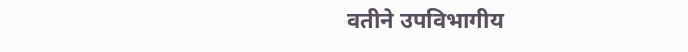वतीने उपविभागीय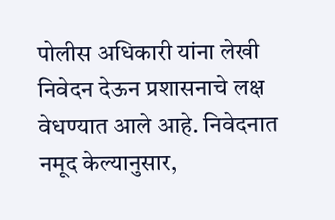पोलीस अधिकारी यांना लेखी निवेदन देऊन प्रशासनाचे लक्ष वेधण्यात आले आहे. निवेदनात नमूद केल्यानुसार,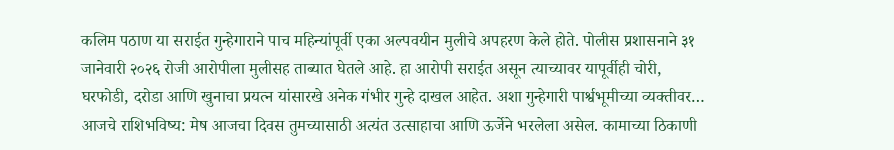कलिम पठाण या सराईत गुन्हेगाराने पाच महिन्यांपूर्वी एका अल्पवयीन मुलीचे अपहरण केले होते. पोलीस प्रशासनाने ३१ जानेवारी २०२६ रोजी आरोपीला मुलीसह ताब्यात घेतले आहे. हा आरोपी सराईत असून त्याच्यावर यापूर्वीही चोरी, घरफोडी, दरोडा आणि खुनाचा प्रयत्न यांसारखे अनेक गंभीर गुन्हे दाखल आहेत. अशा गुन्हेगारी पार्श्वभूमीच्या व्यक्तीवर…
आजचे राशिभविष्य: मेष आजचा दिवस तुमच्यासाठी अत्यंत उत्साहाचा आणि ऊर्जेने भरलेला असेल. कामाच्या ठिकाणी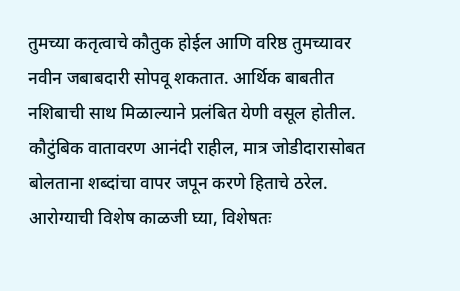तुमच्या कतृत्वाचे कौतुक होईल आणि वरिष्ठ तुमच्यावर नवीन जबाबदारी सोपवू शकतात. आर्थिक बाबतीत नशिबाची साथ मिळाल्याने प्रलंबित येणी वसूल होतील. कौटुंबिक वातावरण आनंदी राहील, मात्र जोडीदारासोबत बोलताना शब्दांचा वापर जपून करणे हिताचे ठरेल. आरोग्याची विशेष काळजी घ्या, विशेषतः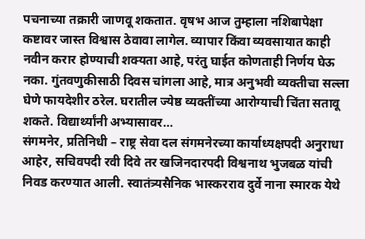पचनाच्या तक्रारी जाणवू शकतात. वृषभ आज तुम्हाला नशिबापेक्षा कष्टावर जास्त विश्वास ठेवावा लागेल. व्यापार किंवा व्यवसायात काही नवीन करार होण्याची शक्यता आहे, परंतु घाईत कोणताही निर्णय घेऊ नका. गुंतवणुकीसाठी दिवस चांगला आहे, मात्र अनुभवी व्यक्तीचा सल्ला घेणे फायदेशीर ठरेल. घरातील ज्येष्ठ व्यक्तींच्या आरोग्याची चिंता सतावू शकते. विद्यार्थ्यांनी अभ्यासावर…
संगमनेर, प्रतिनिधी – राष्ट्र सेवा दल संगमनेरच्या कार्याध्यक्षपदी अनुराधा आहेर, सचिवपदी रवी दिवे तर खजिनदारपदी विश्वनाथ भुजबळ यांची निवड करण्यात आली. स्वातंत्र्यसैनिक भास्करराव दुर्वे नाना स्मारक येथे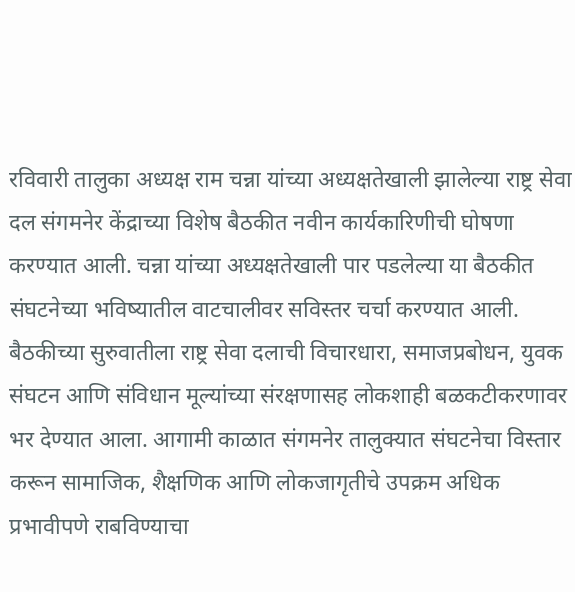रविवारी तालुका अध्यक्ष राम चन्ना यांच्या अध्यक्षतेखाली झालेल्या राष्ट्र सेवा दल संगमनेर केंद्राच्या विशेष बैठकीत नवीन कार्यकारिणीची घोषणा करण्यात आली. चन्ना यांच्या अध्यक्षतेखाली पार पडलेल्या या बैठकीत संघटनेच्या भविष्यातील वाटचालीवर सविस्तर चर्चा करण्यात आली. बैठकीच्या सुरुवातीला राष्ट्र सेवा दलाची विचारधारा, समाजप्रबोधन, युवक संघटन आणि संविधान मूल्यांच्या संरक्षणासह लोकशाही बळकटीकरणावर भर देण्यात आला. आगामी काळात संगमनेर तालुक्यात संघटनेचा विस्तार करून सामाजिक, शैक्षणिक आणि लोकजागृतीचे उपक्रम अधिक प्रभावीपणे राबविण्याचा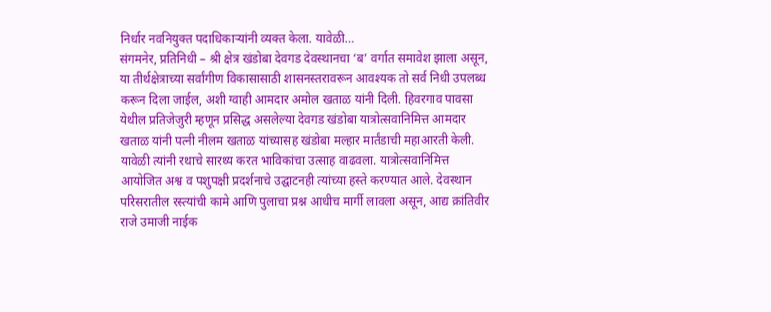निर्धार नवनियुक्त पदाधिकाऱ्यांनी व्यक्त केला. यावेळी…
संगमनेर, प्रतिनिधी – श्री क्षेत्र खंडोबा देवगड देवस्थानचा ‘ब’ वर्गात समावेश झाला असून, या तीर्थक्षेत्राच्या सर्वांगीण विकासासाठी शासनस्तरावरून आवश्यक तो सर्व निधी उपलब्ध करून दिला जाईल, अशी ग्वाही आमदार अमोल खताळ यांनी दिली. हिवरगाव पावसा येथील प्रतिजेजुरी म्हणून प्रसिद्ध असलेल्या देवगड खंडोबा यात्रोत्सवानिमित्त आमदार खताळ यांनी पत्नी नीलम खताळ यांच्यासह खंडोबा मल्हार मार्तंडाची महाआरती केली. यावेळी त्यांनी रथाचे सारथ्य करत भाविकांचा उत्साह वाढवला. यात्रोत्सवानिमित्त आयोजित अश्व व पशुपक्षी प्रदर्शनाचे उद्घाटनही त्यांच्या हस्ते करण्यात आले. देवस्थान परिसरातील रस्त्यांची कामे आणि पुलाचा प्रश्न आधीच मार्गी लावला असून, आद्य क्रांतिवीर राजे उमाजी नाईक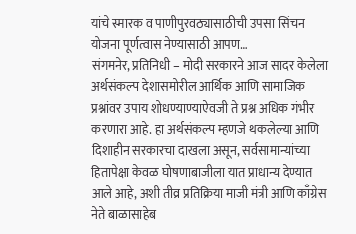यांचे स्मारक व पाणीपुरवठ्यासाठीची उपसा सिंचन योजना पूर्णत्वास नेण्यासाठी आपण…
संगमनेर, प्रतिनिधी – मोदी सरकारने आज सादर केलेला अर्थसंकल्प देशासमोरील आर्थिक आणि सामाजिक प्रश्नांवर उपाय शोधण्याण्याऐवजी ते प्रश्न अधिक गंभीर करणारा आहे. हा अर्थसंकल्प म्हणजे थकलेल्या आणि दिशाहीन सरकारचा दाखला असून, सर्वसामान्यांच्या हितापेक्षा केवळ घोषणाबाजीला यात प्राधान्य देण्यात आले आहे, अशी तीव्र प्रतिक्रिया माजी मंत्री आणि काँग्रेस नेते बाळासाहेब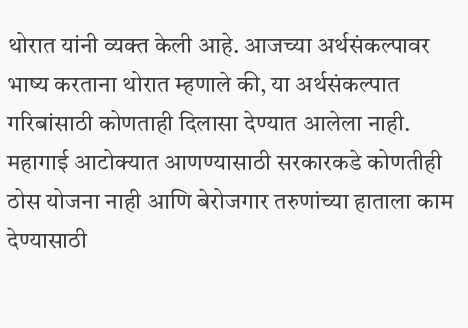थोरात यांनी व्यक्त केली आहे. आजच्या अर्थसंकल्पावर भाष्य करताना थोरात म्हणाले की, या अर्थसंकल्पात गरिबांसाठी कोणताही दिलासा देण्यात आलेला नाही. महागाई आटोक्यात आणण्यासाठी सरकारकडे कोणतीही ठोस योजना नाही आणि बेरोजगार तरुणांच्या हाताला काम देण्यासाठी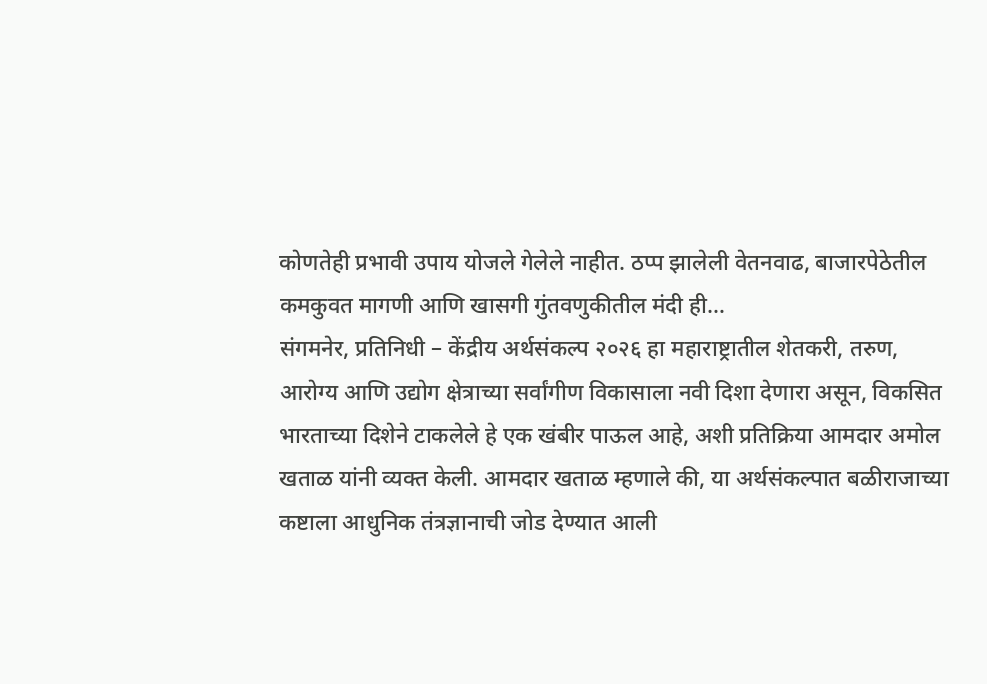कोणतेही प्रभावी उपाय योजले गेलेले नाहीत. ठप्प झालेली वेतनवाढ, बाजारपेठेतील कमकुवत मागणी आणि खासगी गुंतवणुकीतील मंदी ही…
संगमनेर, प्रतिनिधी – केंद्रीय अर्थसंकल्प २०२६ हा महाराष्ट्रातील शेतकरी, तरुण, आरोग्य आणि उद्योग क्षेत्राच्या सर्वांगीण विकासाला नवी दिशा देणारा असून, विकसित भारताच्या दिशेने टाकलेले हे एक खंबीर पाऊल आहे, अशी प्रतिक्रिया आमदार अमोल खताळ यांनी व्यक्त केली. आमदार खताळ म्हणाले की, या अर्थसंकल्पात बळीराजाच्या कष्टाला आधुनिक तंत्रज्ञानाची जोड देण्यात आली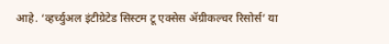आहे. ‘व्हर्च्युअल इंटीग्रेटेड सिस्टम टू एक्सेस ॲग्रीकल्चर रिसोर्स’ या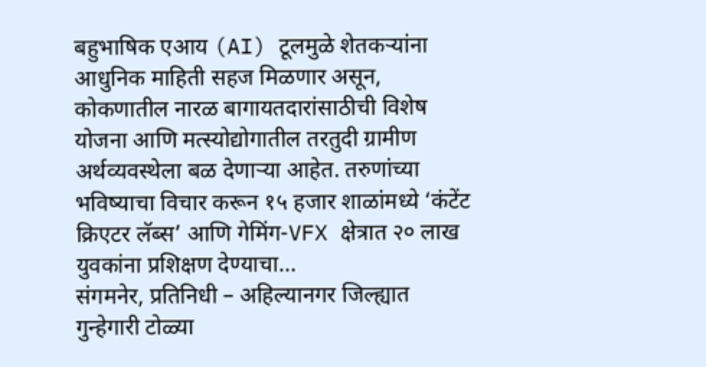बहुभाषिक एआय (AI) टूलमुळे शेतकऱ्यांना आधुनिक माहिती सहज मिळणार असून, कोकणातील नारळ बागायतदारांसाठीची विशेष योजना आणि मत्स्योद्योगातील तरतुदी ग्रामीण अर्थव्यवस्थेला बळ देणाऱ्या आहेत. तरुणांच्या भविष्याचा विचार करून १५ हजार शाळांमध्ये ‘कंटेंट क्रिएटर लॅब्स’ आणि गेमिंग-VFX क्षेत्रात २० लाख युवकांना प्रशिक्षण देण्याचा…
संगमनेर, प्रतिनिधी – अहिल्यानगर जिल्ह्यात गुन्हेगारी टोळ्या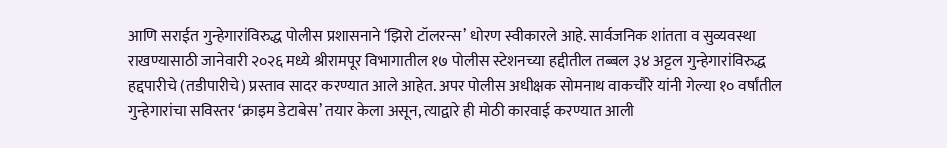आणि सराईत गुन्हेगारांविरुद्ध पोलीस प्रशासनाने ‘झिरो टॉलरन्स’ धोरण स्वीकारले आहे. सार्वजनिक शांतता व सुव्यवस्था राखण्यासाठी जानेवारी २०२६ मध्ये श्रीरामपूर विभागातील १७ पोलीस स्टेशनच्या हद्दीतील तब्बल ३४ अट्टल गुन्हेगारांविरुद्ध हद्दपारीचे (तडीपारीचे) प्रस्ताव सादर करण्यात आले आहेत. अपर पोलीस अधीक्षक सोमनाथ वाकचौरे यांनी गेल्या १० वर्षांतील गुन्हेगारांचा सविस्तर ‘क्राइम डेटाबेस’ तयार केला असून, त्याद्वारे ही मोठी कारवाई करण्यात आली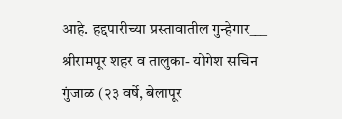आहे. हद्दपारीच्या प्रस्तावातील गुन्हेगार___ श्रीरामपूर शहर व तालुका- योगेश सचिन गुंजाळ (२३ वर्षे, बेलापूर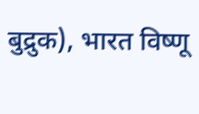बुद्रुक), भारत विष्णू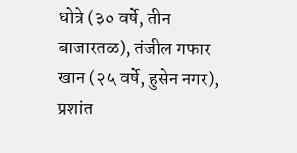धोत्रे (३० वर्षे, तीन बाजारतळ), तंजील गफार खान (२५ वर्षे, हुसेन नगर), प्रशांत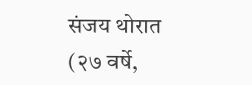संजय थोरात (२७ वर्षे,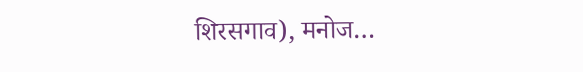शिरसगाव), मनोज…